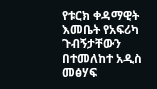የቱርክ ቀዳማዊት እመቤት የአፍሪካ ጉብኝታቸውን በተመለከተ አዲስ መፅሃፍ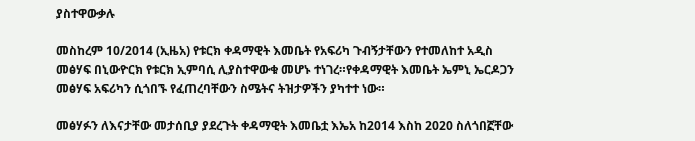ያስተዋውቃሉ

መስከረም 10/2014 (ኢዜአ) የቱርክ ቀዳማዊት እመቤት የአፍሪካ ጉብኝታቸውን የተመለከተ አዲስ መፅሃፍ በኒውዮርክ የቱርክ ኢምባሲ ሊያስተዋውቁ መሆኑ ተነገረ።የቀዳማዊት እመቤት ኤምኒ ኤርዶጋን መፅሃፍ አፍሪካን ሲጎበኙ የፈጠረባቸውን ስሜትና ትዝታዎችን ያካተተ ነው።

መፅሃፉን ለእናታቸው መታሰቢያ ያደረጉት ቀዳማዊት እመቤቷ እኤአ ከ2014 እስከ 2020 ስለጎበኟቸው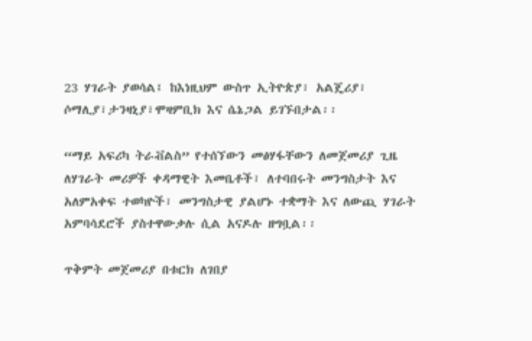23 ሃገራት ያወሳል፤ ከእነዚህም ውስጥ ኢትዮጵያ፣ አልጄሪያ፣ ሶማሊያ፣ታንዛኒያ፣ሞዛምቢክ እና ሴኔጋል ይገኙበታል፡፡

“ማይ አፍሪካ ትራቭልስ” የተሰኘውን መፅሃፋቸውን ለመጀመሪያ ጊዜ ለሃገራት መሪዎች ቀዳማዊት እመቤቶች፣ ለተባበሩት መንግስታት እና አለምአቀፍ ተወካዮች፣ መንግስታዊ ያልሆኑ ተቋማት እና ለውጪ ሃገራት አምባሳደሮች ያስተዋውቃሉ ሲል አናዶሉ ዘግቧል፡፡

ጥቅምት መጀመሪያ በቱርክ ለገበያ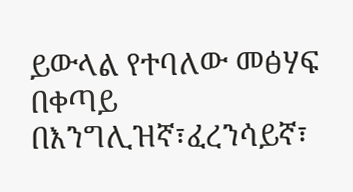ይውላል የተባለው መፅሃፍ በቀጣይ በእንግሊዝኛ፣ፈረንሳይኛ፣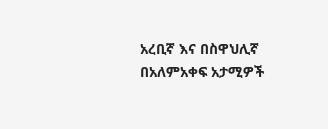አረቢኛ እና በስዋህሊኛ በአለምአቀፍ አታሚዎች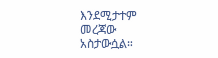እንደሚታተም መረጃው አስታውሷል።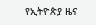የኢትዮጵያ ዜና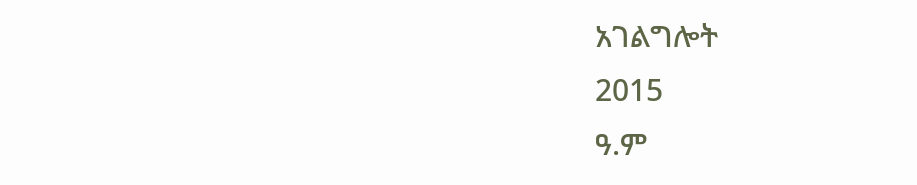አገልግሎት
2015
ዓ.ም